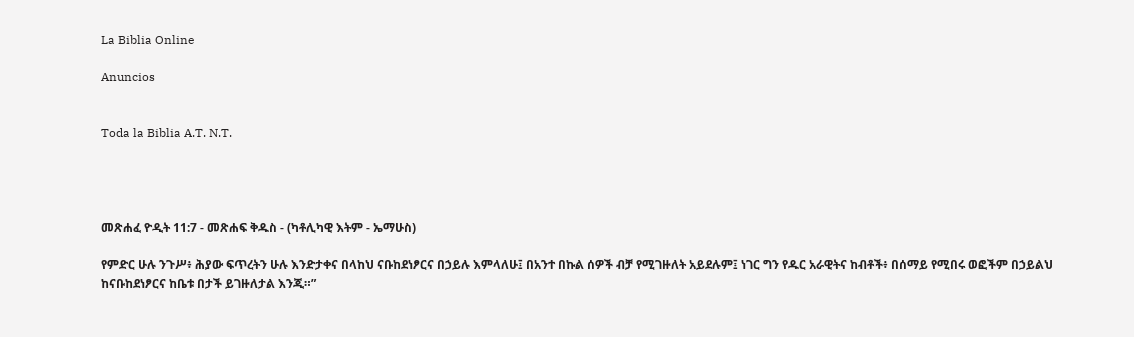La Biblia Online

Anuncios


Toda la Biblia A.T. N.T.




መጽሐፈ ዮዲት 11:7 - መጽሐፍ ቅዱስ - (ካቶሊካዊ እትም - ኤማሁስ)

የምድር ሁሉ ንጉሥ፥ ሕያው ፍጥረትን ሁሉ እንድታቀና በላከህ ናቡከደነፆርና በኃይሉ እምላለሁ፤ በአንተ በኩል ሰዎች ብቻ የሚገዙለት አይደሉም፤ ነገር ግን የዱር አራዊትና ከብቶች፥ በሰማይ የሚበሩ ወፎችም በኃይልህ ከናቡከደነፆርና ከቤቱ በታች ይገዙለታል እንጂ።”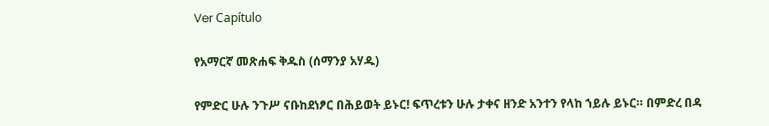Ver Capítulo

የአማርኛ መጽሐፍ ቅዱስ (ሰማንያ አሃዱ)

የምድር ሁሉ ንጉሥ ናቡከደነፆር በሕይወት ይኑር! ፍጥረቱን ሁሉ ታቀና ዘንድ አንተን የላከ ኀይሉ ይኑር። በምድረ በዳ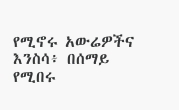የሚኖሩ አውሬዎችና እንስሳ፥ በሰማይ የሚበሩ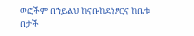ወፎችም በኀይልህ ከናቡከደነፆርና ከቤቱ በታች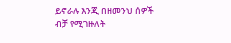ይኖራሉ እንጂ በዘመንህ ሰዎች ብቻ የሚገዙለት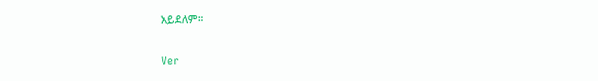አይደለም።

Ver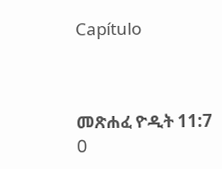Capítulo



መጽሐፈ ዮዲት 11:7
0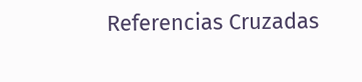Referencias Cruzadas